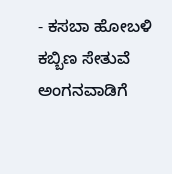- ಕಸಬಾ ಹೋಬಳಿ ಕಬ್ಬಿಣ ಸೇತುವೆ ಅಂಗನವಾಡಿಗೆ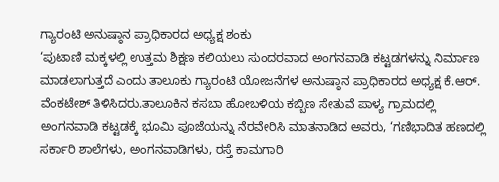ಗ್ಯಾರಂಟಿ ಅನುಷ್ಠಾನ ಪ್ರಾಧಿಕಾರದ ಅಧ್ಯಕ್ಷ ಶಂಕು
‘ಪುಟಾಣಿ ಮಕ್ಕಳಲ್ಲಿ ಉತ್ತಮ ಶಿಕ್ಷಣ ಕಲಿಯಲು ಸುಂದರವಾದ ಅಂಗನವಾಡಿ ಕಟ್ಟಡಗಳನ್ನು ನಿರ್ಮಾಣ ಮಾಡಲಾಗುತ್ತದೆ ಎಂದು ತಾಲೂಕು ಗ್ಯಾರಂಟಿ ಯೋಜನೆಗಳ ಅನುಷ್ಠಾನ ಪ್ರಾಧಿಕಾರದ ಅಧ್ಯಕ್ಷ ಕೆ.ಆರ್. ವೆಂಕಟೇಶ್ ತಿಳಿಸಿದರು.ತಾಲೂಕಿನ ಕಸಬಾ ಹೋಬಳಿಯ ಕಬ್ಬಿಣ ಸೇತುವೆ ಪಾಳ್ಯ ಗ್ರಾಮದಲ್ಲಿ ಅಂಗನವಾಡಿ ಕಟ್ಟಡಕ್ಕೆ ಭೂಮಿ ಪೂಜೆಯನ್ನು ನೆರವೇರಿಸಿ ಮಾತನಾಡಿದ ಅವರು, ‘ಗಣಿಭಾದಿತ ಹಣದಲ್ಲಿ ಸರ್ಕಾರಿ ಶಾಲೆಗಳು, ಅಂಗನವಾಡಿಗಳು, ರಸ್ತೆ ಕಾಮಗಾರಿ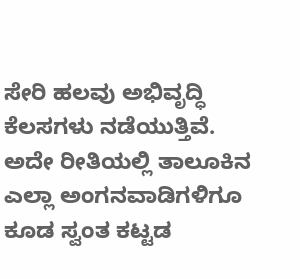ಸೇರಿ ಹಲವು ಅಭಿವೃದ್ಧಿ ಕೆಲಸಗಳು ನಡೆಯುತ್ತಿವೆ. ಅದೇ ರೀತಿಯಲ್ಲಿ ತಾಲೂಕಿನ ಎಲ್ಲಾ ಅಂಗನವಾಡಿಗಳಿಗೂ ಕೂಡ ಸ್ವಂತ ಕಟ್ಟಡ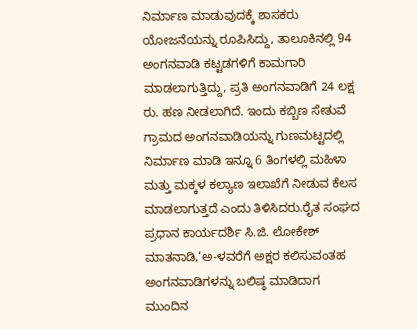ನಿರ್ಮಾಣ ಮಾಡುವುದಕ್ಕೆ ಶಾಸಕರು ಯೋಜನೆಯನ್ನು ರೂಪಿಸಿದ್ದು, ತಾಲೂಕಿನಲ್ಲಿ 94 ಅಂಗನವಾಡಿ ಕಟ್ಟಡಗಳಿಗೆ ಕಾಮಗಾರಿ ಮಾಡಲಾಗುತ್ತಿದ್ದು, ಪ್ರತಿ ಅಂಗನವಾಡಿಗೆ 24 ಲಕ್ಷ ರು. ಹಣ ನೀಡಲಾಗಿದೆ. ಇಂದು ಕಬ್ಬಿಣ ಸೇತುವೆ ಗ್ರಾಮದ ಅಂಗನವಾಡಿಯನ್ನು ಗುಣಮಟ್ಟದಲ್ಲಿ ನಿರ್ಮಾಣ ಮಾಡಿ ಇನ್ನೂ 6 ತಿಂಗಳಲ್ಲಿ ಮಹಿಳಾ ಮತ್ತು ಮಕ್ಕಳ ಕಲ್ಯಾಣ ಇಲಾಖೆಗೆ ನೀಡುವ ಕೆಲಸ ಮಾಡಲಾಗುತ್ತದೆ ಎಂದು ತಿಳಿಸಿದರು.ರೈತ ಸಂಘದ ಪ್ರಧಾನ ಕಾರ್ಯದರ್ಶಿ ಸಿ.ಜಿ. ಲೋಕೇಶ್ ಮಾತನಾಡಿ,‘ಅ-ಳವರೆಗೆ ಅಕ್ಷರ ಕಲಿಸುವಂತಹ ಅಂಗನವಾಡಿಗಳನ್ನು ಬಲಿಷ್ಠ ಮಾಡಿದಾಗ ಮುಂದಿನ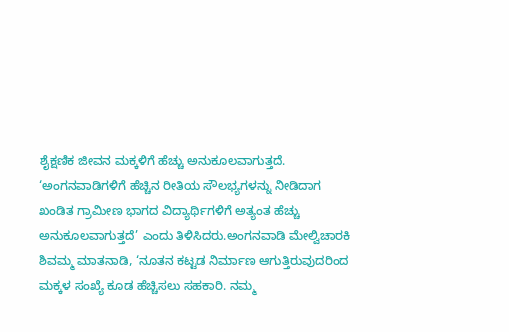ಶೈಕ್ಷಣಿಕ ಜೀವನ ಮಕ್ಕಳಿಗೆ ಹೆಚ್ಚು ಅನುಕೂಲವಾಗುತ್ತದೆ.
‘ಅಂಗನವಾಡಿಗಳಿಗೆ ಹೆಚ್ಚಿನ ರೀತಿಯ ಸೌಲಭ್ಯಗಳನ್ನು ನೀಡಿದಾಗ ಖಂಡಿತ ಗ್ರಾಮೀಣ ಭಾಗದ ವಿದ್ಯಾರ್ಥಿಗಳಿಗೆ ಅತ್ಯಂತ ಹೆಚ್ಚು ಅನುಕೂಲವಾಗುತ್ತದೆ’ ಎಂದು ತಿಳಿಸಿದರು.ಅಂಗನವಾಡಿ ಮೇಲ್ವಿಚಾರಕಿ ಶಿವಮ್ಮ ಮಾತನಾಡಿ, ‘ನೂತನ ಕಟ್ಟಡ ನಿರ್ಮಾಣ ಆಗುತ್ತಿರುವುದರಿಂದ ಮಕ್ಕಳ ಸಂಖ್ಯೆ ಕೂಡ ಹೆಚ್ಚಿಸಲು ಸಹಕಾರಿ. ನಮ್ಮ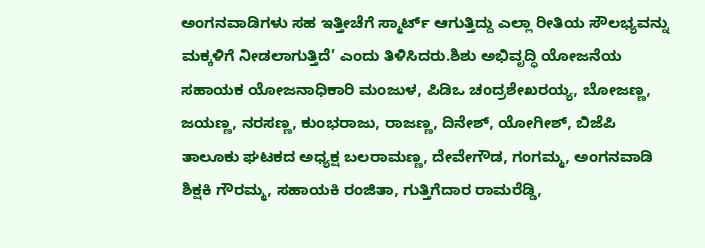ಅಂಗನವಾಡಿಗಳು ಸಹ ಇತ್ತೀಚೆಗೆ ಸ್ಮಾರ್ಟ್ ಆಗುತ್ತಿದ್ದು ಎಲ್ಲಾ ರೀತಿಯ ಸೌಲಭ್ಯವನ್ನು ಮಕ್ಕಳಿಗೆ ನೀಡಲಾಗುತ್ತಿದೆ’ ಎಂದು ತಿಳಿಸಿದರು.ಶಿಶು ಅಭಿವೃದ್ಧಿ ಯೋಜನೆಯ ಸಹಾಯಕ ಯೋಜನಾಧಿಕಾರಿ ಮಂಜುಳ, ಪಿಡಿಒ ಚಂದ್ರಶೇಖರಯ್ಯ, ಬೋಜಣ್ಣ, ಜಯಣ್ಣ, ನರಸಣ್ಣ, ಕುಂಭರಾಜು, ರಾಜಣ್ಣ, ದಿನೇಶ್, ಯೋಗೀಶ್, ಬಿಜೆಪಿ ತಾಲೂಕು ಘಟಕದ ಅಧ್ಯಕ್ಷ ಬಲರಾಮಣ್ಣ, ದೇವೇಗೌಡ, ಗಂಗಮ್ಮ, ಅಂಗನವಾಡಿ ಶಿಕ್ಷಕಿ ಗೌರಮ್ಮ, ಸಹಾಯಕಿ ರಂಜಿತಾ, ಗುತ್ತಿಗೆದಾರ ರಾಮರೆಡ್ಡಿ,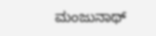ಮಂಜುನಾಥ್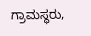ಗ್ರಾಮಸ್ಥರು,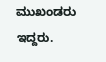ಮುಖಂಡರು ಇದ್ದರು.